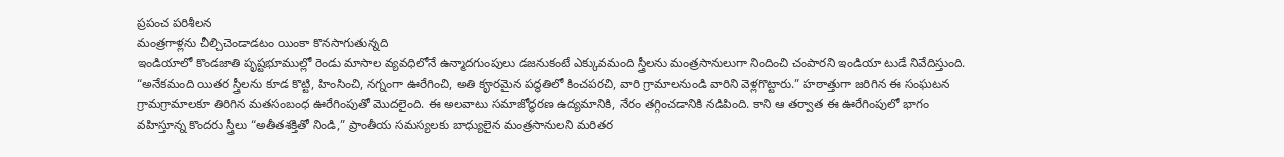ప్రపంచ పరిశీలన
మంత్రగాళ్లను చీల్చిచెండాడటం యింకా కొనసాగుతున్నది
ఇండియాలో కొండజాతి పృష్టభూముల్లో రెండు మాసాల వ్యవధిలోనే ఉన్మాదగుంపులు డజనుకంటే ఎక్కువమంది స్త్రీలను మంత్రసానులుగా నిందించి చంపారని ఇండియా టుడే నివేదిస్తుంది. “అనేకమంది యితర స్త్రీలను కూడ కొట్టి, హింసించి, నగ్నంగా ఊరేగించి, అతి కౄరమైన పద్ధతిలో కించపరచి, వారి గ్రామాలనుండి వారిని వెళ్లగొట్టారు.” హఠాత్తుగా జరిగిన ఈ సంఘటన గ్రామగ్రామాలకూ తిరిగిన మతసంబంధ ఊరేగింపుతో మొదలైంది. ఈ అలవాటు సమాజోద్ధరణ ఉద్యమానికి, నేరం తగ్గించడానికి నడిపింది. కాని ఆ తర్వాత ఈ ఊరేగింపులో భాగం వహిస్తూన్న కొందరు స్త్రీలు “అతీతశక్తితో నిండి,” ప్రాంతీయ సమస్యలకు బాధ్యులైన మంత్రసానులని మరితర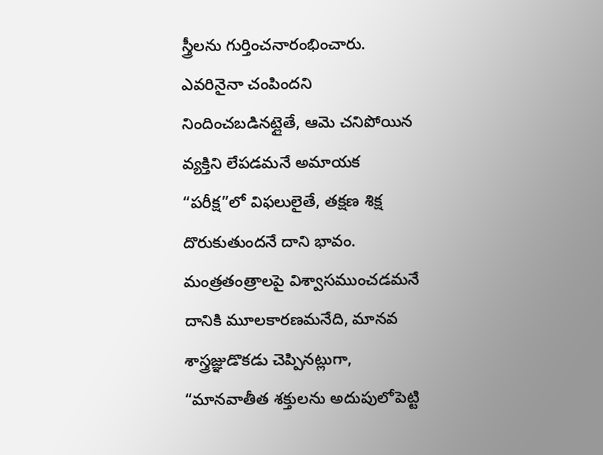స్త్రీలను గుర్తించనారంభించారు. ఎవరినైనా చంపిందని నిందించబడినట్లైతే, ఆమె చనిపోయిన వ్యక్తిని లేపడమనే అమాయక “పరీక్ష”లో విఫలులైతే, తక్షణ శిక్ష దొరుకుతుందనే దాని భావం. మంత్రతంత్రాలపై విశ్వాసముంచడమనే దానికి మూలకారణమనేది, మానవ శాస్త్రజ్ఞుడొకడు చెప్పినట్లుగా, “మానవాతీత శక్తులను అదుపులోపెట్టి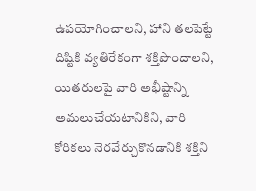ఉపయోగించాలని, హాని తలపెట్టే దిష్టికి వ్యతిరేకంగా శక్తిపొందాలని, యితరులపై వారి అభీష్టాన్ని అమలుచేయటానికిని, వారి కోరికలు నెరవేర్చుకొనడానికి శక్తిని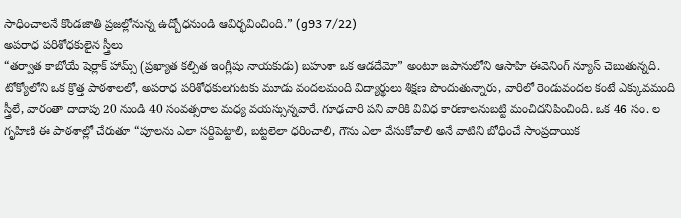సాధించాలనే కొండజాతి ప్రజల్లోనున్న ఉద్బోధనుండి ఆవిర్భవించింది.” (g93 7/22)
అపరాధ పరిశోధకులైన స్త్రీలు
“తర్వాత కాబోయే షెర్లాక్ హామ్స్ (ప్రఖ్యాత కల్పిత ఇంగ్లీషు నాయకుడు) బహుశా ఒక ఆడదేమో” అంటూ జపానులోని ఆసాహి ఈవెనింగ్ న్యూస్ చెబుతున్నది. టోక్యోలోని ఒక క్రొత్త పాఠశాలలో, అపరాధ పరిశోధకులగుటకు మూడు వందలమంది విద్యార్థులు శిక్షణ పొందుతున్నారు, వారిలో రెండువందల కంటే ఎక్కువమంది స్త్రీలే, వారంతా దాదాపు 20 నుండి 40 సంవత్సరాల మధ్య వయస్సున్నవారే. గూఢచారి పని వారికి వివిధ కారణాలనుబట్టి మంచిదనిపించింది. ఒక 46 సం. ల గృహిణి ఈ పాఠశాల్లో చేరుతూ “పూలను ఎలా సర్దిపెట్టాలి, బట్టలెలా ధరించాలి, గౌను ఎలా వేసుకోవాలి అనే వాటిని బోధించే సాంప్రదాయిక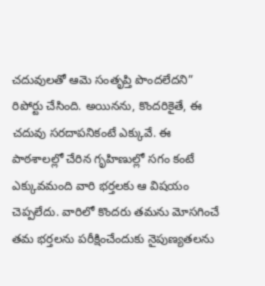చదువులతో ఆమె సంతృప్తి పొందలేదని” రిపోర్టు చేసింది. అయినను, కొందరికైతే, ఈ చదువు సరదాపనికంటే ఎక్కువే. ఈ పాఠశాలల్లో చేరిన గృహిణుల్లో సగం కంటే ఎక్కువమంది వారి భర్తలకు ఆ విషయం చెప్పలేదు. వారిలో కొందరు తమను మోసగించే తమ భర్తలను పరీక్షించేందుకు నైపుణ్యతలను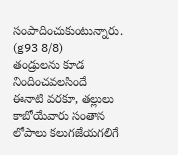సంపాదించుకుంటున్నారు. (g93 8/8)
తండ్రులను కూడ నిందించవలసిందే
ఈనాటి వరకూ, తల్లులు కాబోయేవారు సంతాన లోపాలు కలుగజేయగలిగే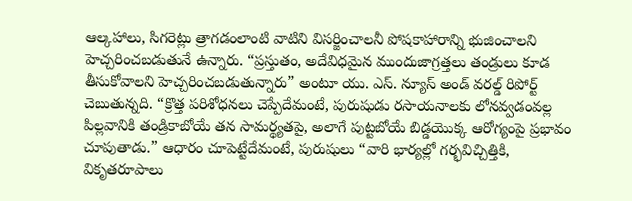ఆల్కహాలు, సిగరెట్లు త్రాగడంలాంటి వాటిని విసర్జించాలనీ పోషకాహారాన్ని భుజించాలని హెచ్చరించబడుతునే ఉన్నారు. “ప్రస్తుతం, అదేవిధమైన ముందుజాగ్రత్తలు తండ్రులు కూడ తీసుకోవాలని హెచ్చరించబడుతున్నారు” అంటూ యు. ఎస్. న్యూస్ అండ్ వరల్డ్ రిపోర్ట్ చెబుతున్నది. “క్రొత్త పరిశోధనలు చెప్పేదేమంటే, పురుషుడు రసాయనాలకు లోనవ్వడంవల్ల పిల్లవానికి తండ్రికాబోయే తన సామర్థ్యతపై, అలాగే పుట్టబోయే బిడ్డయొక్క ఆరోగ్యంపై ప్రభావం చూపుతాడు.” ఆధారం చూపెట్టేదేమంటే, పురుషులు “వారి భార్యల్లో గర్భవిచ్చిత్తికి, వికృతరూపాలు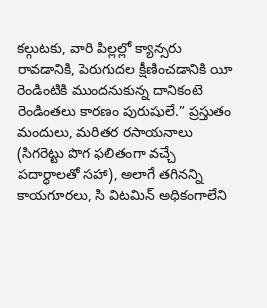కల్గుటకు, వారి పిల్లల్లో క్యాన్సరు రావడానికి, పెరుగుదల క్షీణించడానికి యీ రెండింటికి ముందనుకున్న దానికంటె రెండింతలు కారణం పురుషులే.” ప్రస్తుతం మందులు, మరితర రసాయనాలు (సిగరెట్టు పొగ ఫలితంగా వచ్చే పదార్ధాలతో సహా), అలాగే తగినన్ని కాయగూరలు, సి విటమిన్ అధికంగాలేని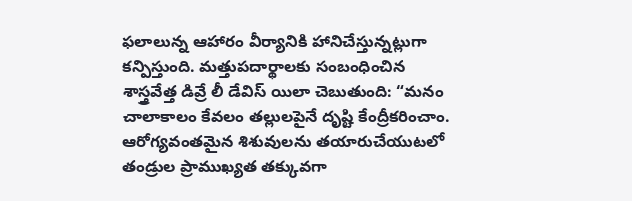ఫలాలున్న ఆహారం వీర్యానికి హానిచేస్తున్నట్లుగా కన్పిస్తుంది. మత్తుపదార్థాలకు సంబంధించిన శాస్త్రవేత్త డివ్రే లీ డేవిస్ యిలా చెబుతుంది: “మనం చాలాకాలం కేవలం తల్లులపైనే దృష్టి కేంద్రీకరించాం. ఆరోగ్యవంతమైన శిశువులను తయారుచేయుటలో తండ్రుల ప్రాముఖ్యత తక్కువగా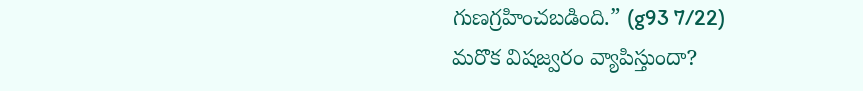గుణగ్రహించబడింది.” (g93 7/22)
మరొక విషజ్వరం వ్యాపిస్తుందా?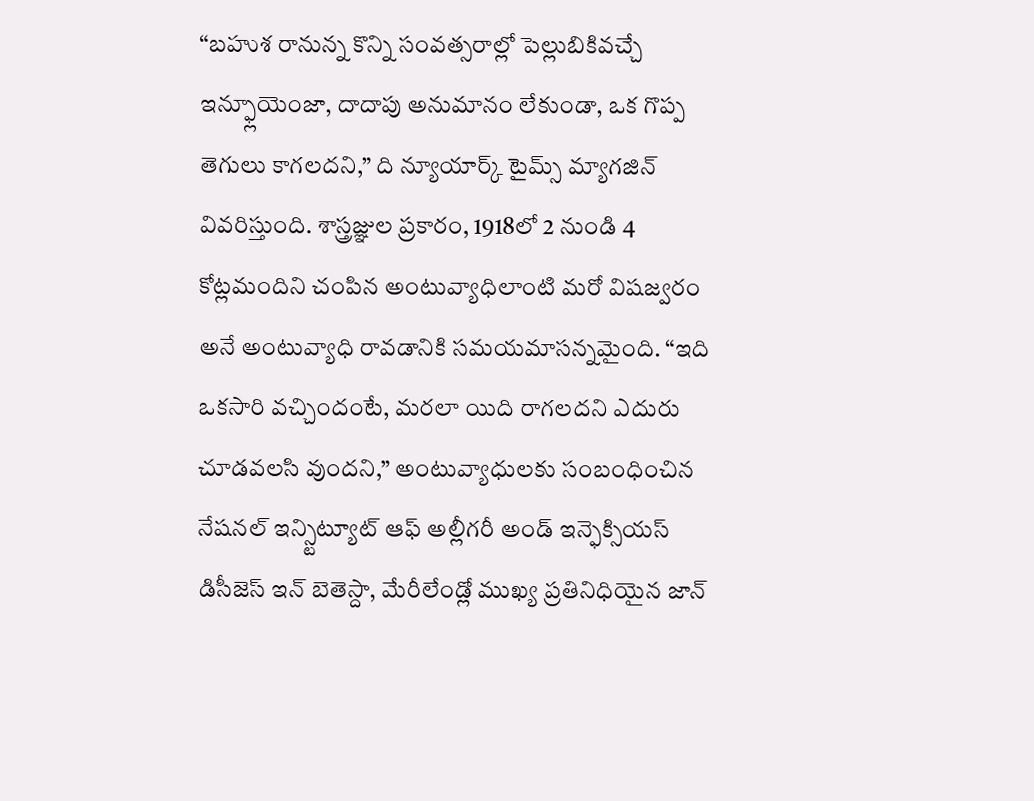“బహుశ రానున్న కొన్ని సంవత్సరాల్లో పెల్లుబికివచ్చే ఇన్ఫ్లూయెంజా, దాదాపు అనుమానం లేకుండా, ఒక గొప్ప తెగులు కాగలదని,” ది న్యూయార్క్ టైమ్స్ మ్యాగజిన్ వివరిస్తుంది. శాస్త్రజ్ఞుల ప్రకారం, 1918లో 2 నుండి 4 కోట్లమందిని చంపిన అంటువ్యాధిలాంటి మరో విషజ్వరం అనే అంటువ్యాధి రావడానికి సమయమాసన్నమైంది. “ఇది ఒకసారి వచ్చిందంటే, మరలా యిది రాగలదని ఎదురు చూడవలసి వుందని,” అంటువ్యాధులకు సంబంధించిన నేషనల్ ఇన్స్టిట్యూట్ ఆఫ్ అల్లీగరీ అండ్ ఇన్ఫెక్సియస్ డిసీజెస్ ఇన్ బెతెస్దా, మేరీలేండ్లో ముఖ్య ప్రతినిధియైన జాన్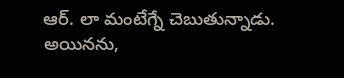ఆర్. లా మంటేగ్నే చెబుతున్నాడు. అయినను,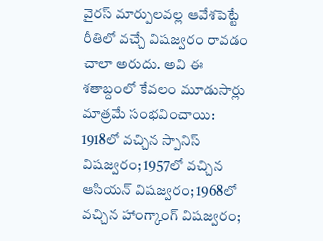వైరస్ మార్పులవల్ల ఆవేశపెట్టే రీతిలో వచ్చే విషజ్వరం రావడం చాలా అరుదు. అవి ఈ శతాబ్దంలో కేవలం మూడుసార్లు మాత్రమే సంభవించాయి: 1918లో వచ్చిన స్పానిస్ విషజ్వరం; 1957లో వచ్చిన ఆసియన్ విషజ్వరం; 1968లో వచ్చిన హాంగ్కాంగ్ విషజ్వరం;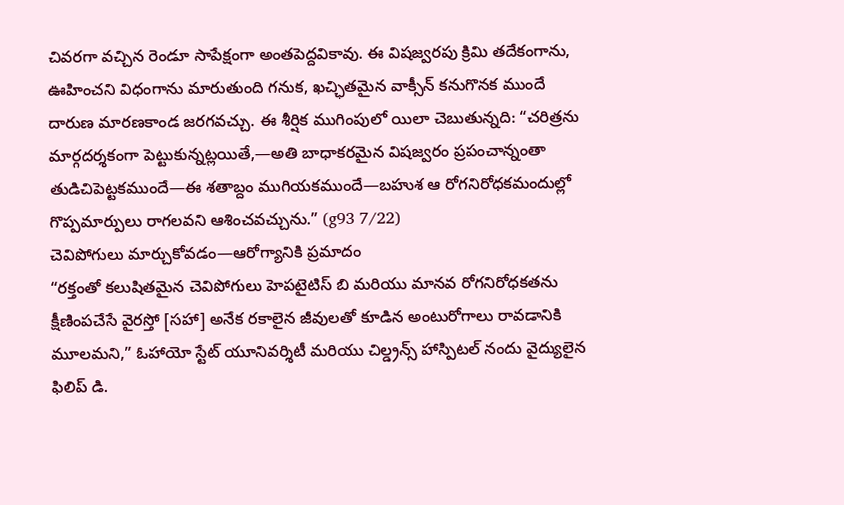చివరగా వచ్చిన రెండూ సాపేక్షంగా అంతపెద్దవికావు. ఈ విషజ్వరపు క్రిమి తదేకంగాను, ఊహించని విధంగాను మారుతుంది గనుక, ఖచ్ఛితమైన వాక్సీన్ కనుగొనక ముందే దారుణ మారణకాండ జరగవచ్చు. ఈ శీర్షిక ముగింపులో యిలా చెబుతున్నది: “చరిత్రను మార్గదర్శకంగా పెట్టుకున్నట్లయితే,—అతి బాధాకరమైన విషజ్వరం ప్రపంచాన్నంతా తుడిచిపెట్టకముందే—ఈ శతాబ్దం ముగియకముందే—బహుశ ఆ రోగనిరోధకమందుల్లో గొప్పమార్పులు రాగలవని ఆశించవచ్చును.” (g93 7/22)
చెవిపోగులు మార్చుకోవడం—ఆరోగ్యానికి ప్రమాదం
“రక్తంతో కలుషితమైన చెవిపోగులు హెపటైటిస్ బి మరియు మానవ రోగనిరోధకతను క్షీణింపచేసే వైరస్తో [సహా] అనేక రకాలైన జీవులతో కూడిన అంటురోగాలు రావడానికి మూలమని,” ఓహాయో స్టేట్ యూనివర్శిటీ మరియు చిల్డ్రన్స్ హాస్పిటల్ నందు వైద్యులైన ఫిలిప్ డి.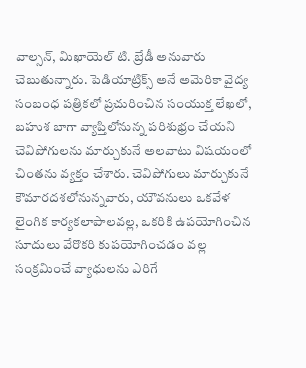వాల్సన్, మిఖాయెల్ టి. బ్రేడీ అనువారు చెబుతున్నారు. పెడియాట్రిక్స్ అనే అమెరికా వైద్య సంబంధ పత్రికలో ప్రచురించిన సంయుక్త లేఖలో, బహుశ బాగా వ్యాప్తిలోనున్న పరిశుభ్రం చేయని చెవిపోగులను మార్చుకునే అలవాటు విషయంలో చింతను వ్యక్తం చేశారు. చెవిపోగులు మార్చుకునే కౌమారదశలోనున్నవారు, యౌవనులు ఒకవేళ లైంగిక కార్యకలాపాలవల్ల, ఒకరికి ఉపయోగించిన సూదులు వేరొకరి కుపయోగించడం వల్ల సంక్రమించే వ్యాధులను ఎరిగే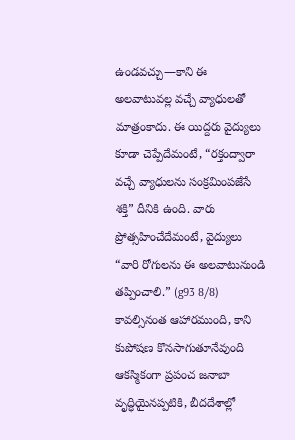ఉండవచ్చు—కాని ఈ అలవాటువల్ల వచ్చే వ్యాధులతో మాత్రంకాదు. ఈ యిద్దరు వైద్యులు కూడా చెప్పేదేమంటే, “రక్తంద్వారా వచ్చే వ్యాధులను సంక్రమింపజేసే శక్తి” దీనికి ఉంది. వారు ప్రోత్సహించేదేమంటే, వైద్యులు “వారి రోగులను ఈ అలవాటునుండి తప్పించాలి.” (g93 8/8)
కావల్సినంత ఆహారముంది, కాని కుపోషణ కొనసాగుతూనేవుంది
ఆకస్మికంగా ప్రపంచ జనాబా వృద్ధియైనప్పటికి, బీదదేశాల్లో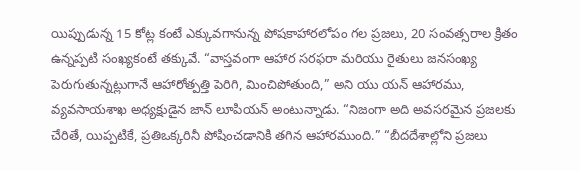యిప్పుడున్న 15 కోట్ల కంటే ఎక్కువగానున్న పోషకాహారలోపం గల ప్రజలు, 20 సంవత్సరాల క్రితం ఉన్నప్పటి సంఖ్యకంటే తక్కువే. “వాస్తవంగా ఆహార సరఫరా మరియు రైతులు జనసంఖ్య పెరుగుతున్నట్లుగానే ఆహారోత్పత్తి పెరిగి, మించిపోతుంది,” అని యు యన్ ఆహారము, వ్యవసాయశాఖ అధ్యక్షుడైన జాన్ లూపియన్ అంటున్నాడు. “నిజంగా అది అవసరమైన ప్రజలకు చేరితే, యిప్పటికే, ప్రతిఒక్కరినీ పోషించడానికి తగిన ఆహారముంది.” “బీదదేశాల్లోని ప్రజలు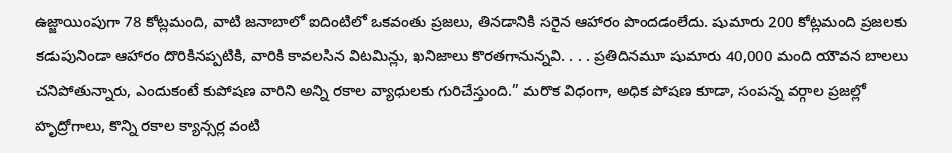ఉజ్జాయింపుగా 78 కోట్లమంది, వాటి జనాబాలో ఐదింటిలో ఒకవంతు ప్రజలు, తినడానికి సరైన ఆహారం పొందడంలేదు. షుమారు 200 కోట్లమంది ప్రజలకు కడుపునిండా ఆహారం దొరికినప్పటికి, వారికి కావలసిన విటమిన్లు, ఖనిజాలు కొరతగానున్నవి. . . . ప్రతిదినమూ షుమారు 40,000 మంది యౌవన బాలలు చనిపోతున్నారు, ఎందుకంటే కుపోషణ వారిని అన్ని రకాల వ్యాధులకు గురిచేస్తుంది.” మరొక విధంగా, అధిక పోషణ కూడా, సంపన్న వర్గాల ప్రజల్లో హృద్రోగాలు, కొన్ని రకాల క్యాన్సర్ల వంటి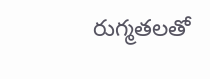రుగ్మతలతో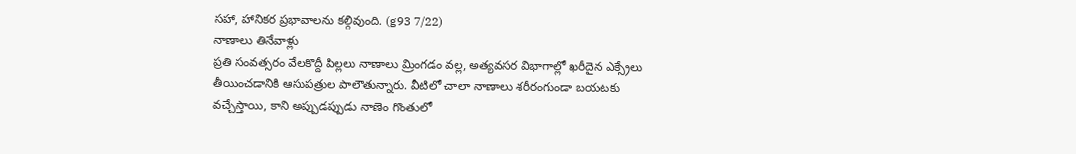సహా, హానికర ప్రభావాలను కల్గివుంది. (g93 7/22)
నాణాలు తినేవాళ్లు
ప్రతి సంవత్సరం వేలకొద్దీ పిల్లలు నాణాలు మ్రింగడం వల్ల, అత్యవసర విభాగాల్లో ఖరీదైన ఎక్స్రేలు తీయించడానికి ఆసుపత్రుల పాలౌతున్నారు. వీటిలో చాలా నాణాలు శరీరంగుండా బయటకు వచ్చేస్తాయి, కాని అప్పుడప్పుడు నాణెం గొంతులో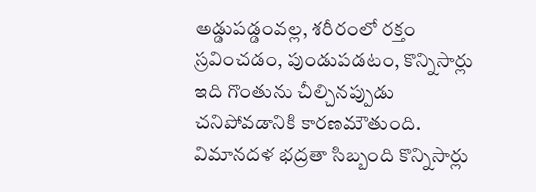అడ్డుపడ్డంవల్ల, శరీరంలో రక్తం స్రవించడం, పుండుపడటం, కొన్నిసార్లు ఇది గొంతును చీల్చినప్పుడు చనిపోవడానికి కారణమౌతుంది. విమానదళ భద్రతా సిబ్బంది కొన్నిసార్లు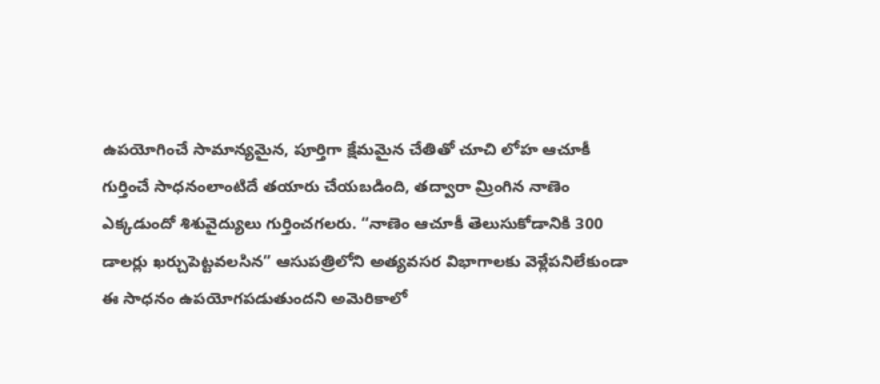ఉపయోగించే సామాన్యమైన, పూర్తిగా క్షేమమైన చేతితో చూచి లోహ ఆచూకీ గుర్తించే సాధనంలాంటిదే తయారు చేయబడింది, తద్వారా మ్రింగిన నాణెం ఎక్కడుందో శిశువైద్యులు గుర్తించగలరు. “నాణెం ఆచూకీ తెలుసుకోడానికి 300 డాలర్లు ఖర్చుపెట్టవలసిన” ఆసుపత్రిలోని అత్యవసర విభాగాలకు వెళ్లేపనిలేకుండా ఈ సాధనం ఉపయోగపడుతుందని అమెరికాలో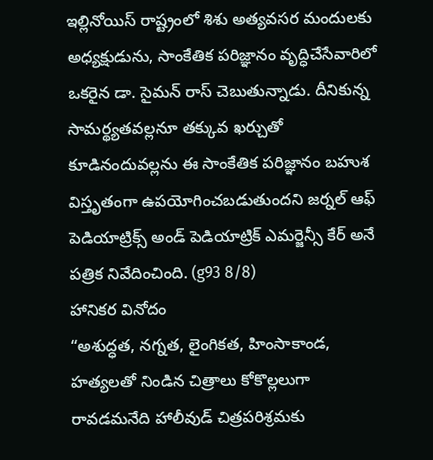ఇల్లినోయిస్ రాష్ట్రంలో శిశు అత్యవసర మందులకు అధ్యక్షుడును, సాంకేతిక పరిజ్ఞానం వృద్ధిచేసేవారిలో ఒకరైన డా. సైమన్ రాస్ చెబుతున్నాడు. దీనికున్న సామర్థ్యతవల్లనూ తక్కువ ఖర్చుతో కూడినందువల్లను ఈ సాంకేతిక పరిజ్ఞానం బహుశ విస్తృతంగా ఉపయోగించబడుతుందని జర్నల్ ఆఫ్ పెడియాట్రిక్స్ అండ్ పెడియాట్రిక్ ఎమర్జెన్సీ కేర్ అనే పత్రిక నివేదించింది. (g93 8/8)
హానికర వినోదం
“అశుద్ధత, నగ్నత, లైంగికత, హింసాకాండ, హత్యలతో నిండిన చిత్రాలు కోకొల్లలుగా రావడమనేది హాలీవుడ్ చిత్రపరిశ్రమకు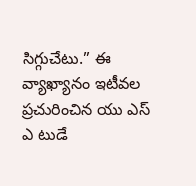సిగ్గుచేటు.” ఈ వ్యాఖ్యానం ఇటీవల ప్రచురించిన యు ఎస్ ఎ టుడే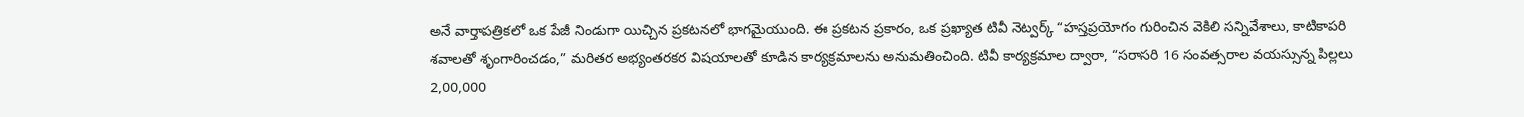అనే వార్తాపత్రికలో ఒక పేజీ నిండుగా యిచ్చిన ప్రకటనలో భాగమైయుంది. ఈ ప్రకటన ప్రకారం, ఒక ప్రఖ్యాత టివీ నెట్వర్క్ “హస్తప్రయోగం గురించిన వెకిలి సన్నివేశాలు, కాటికాపరి శవాలతో శృంగారించడం,” మరితర అభ్యంతరకర విషయాలతో కూడిన కార్యక్రమాలను అనుమతించింది. టివీ కార్యక్రమాల ద్వారా, “సరాసరి 16 సంవత్సరాల వయస్సున్న పిల్లలు 2,00,000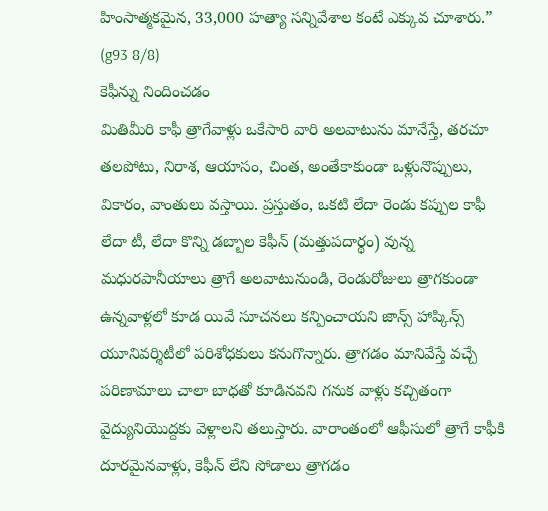హింసాత్మకమైన, 33,000 హత్యా సన్నివేశాల కంటే ఎక్కువ చూశారు.” (g93 8/8)
కెఫీన్ను నిందించడం
మితిమీరి కాఫీ త్రాగేవాళ్లు ఒకేసారి వారి అలవాటును మానేస్తే, తరచూ తలపోటు, నిరాశ, ఆయాసం, చింత, అంతేకాకుండా ఒళ్లునొప్పులు, వికారం, వాంతులు వస్తాయి. ప్రస్తుతం, ఒకటి లేదా రెండు కప్పుల కాఫీ లేదా టీ, లేదా కొన్ని డబ్బాల కెఫీన్ (మత్తుపదార్థం) వున్న మధురపానీయాలు త్రాగే అలవాటునుండి, రెండురోజులు త్రాగకుండా ఉన్నవాళ్లలో కూడ యివే సూచనలు కన్పించాయని జాన్స్ హాప్కిన్స్ యూనివర్శిటీలో పరిశోధకులు కనుగొన్నారు. త్రాగడం మానివేస్తే వచ్చే పరిణామాలు చాలా బాధతో కూడినవని గనుక వాళ్లు కచ్చితంగా వైద్యునియొద్దకు వెళ్లాలని తలుస్తారు. వారాంతంలో ఆఫీసులో త్రాగే కాఫీకి దూరమైనవాళ్లు, కెఫీన్ లేని సోడాలు త్రాగడం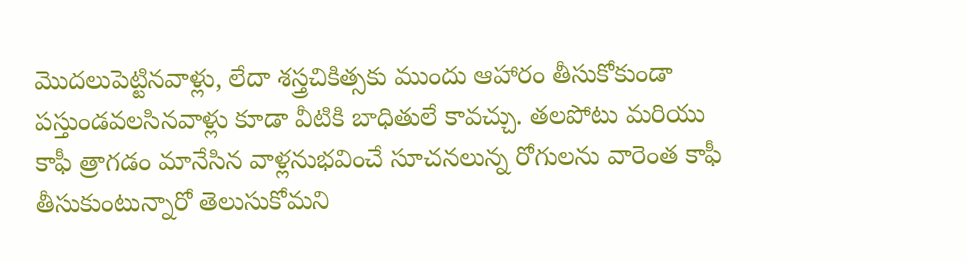మొదలుపెట్టినవాళ్లు, లేదా శస్త్రచికిత్సకు ముందు ఆహారం తీసుకోకుండా పస్తుండవలసినవాళ్లు కూడా వీటికి బాధితులే కావచ్చు. తలపోటు మరియు కాఫీ త్రాగడం మానేసిన వాళ్లనుభవించే సూచనలున్న రోగులను వారెంత కాఫీ తీసుకుంటున్నారో తెలుసుకోమని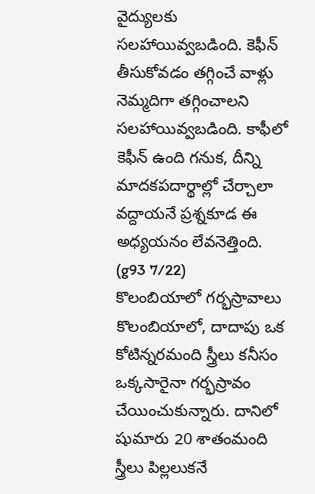వైద్యులకు సలహాయివ్వబడింది. కెఫీన్ తీసుకోవడం తగ్గించే వాళ్లు నెమ్మదిగా తగ్గించాలని సలహాయివ్వబడింది. కాఫీలో కెఫీన్ ఉంది గనుక, దీన్ని మాదకపదార్థాల్లో చేర్చాలా వద్దాయనే ప్రశ్నకూడ ఈ అధ్యయనం లేవనెత్తింది. (g93 7/22)
కొలంబియాలో గర్భస్రావాలు
కొలంబియాలో, దాదాపు ఒక కోటిన్నరమంది స్త్రీలు కనీసం ఒక్కసారైనా గర్భస్రావం చేయించుకున్నారు. దానిలో షుమారు 20 శాతంమంది స్త్రీలు పిల్లలుకనే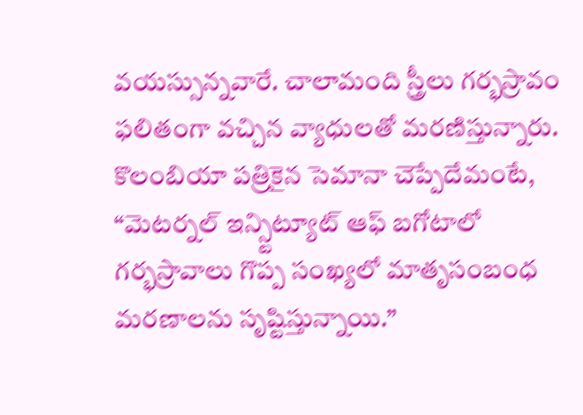వయస్సున్నవారే. చాలామంది స్త్రీలు గర్భస్రావం ఫలితంగా వచ్చిన వ్యాధులతో మరణిస్తున్నారు. కొలంబియా పత్రికైన సెమానా చెప్పేదేమంటే, “మెటర్నల్ ఇన్స్టిట్యూట్ ఆఫ్ బగోటాలో గర్భస్రావాలు గొప్ప సంఖ్యలో మాతృసంబంధ మరణాలను సృష్టిస్తున్నాయి.”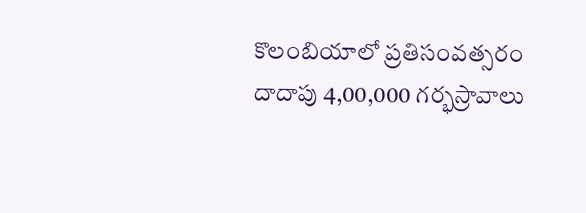కొలంబియాలో ప్రతిసంవత్సరం దాదాపు 4,00,000 గర్భస్రావాలు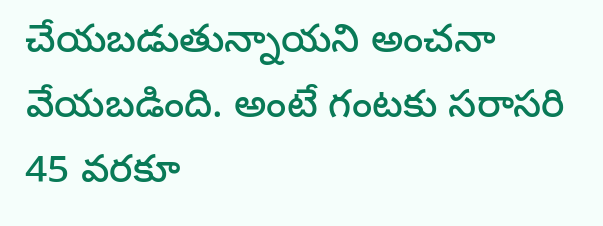చేయబడుతున్నాయని అంచనా వేయబడింది. అంటే గంటకు సరాసరి 45 వరకూ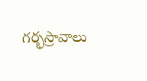గర్భస్రావాలు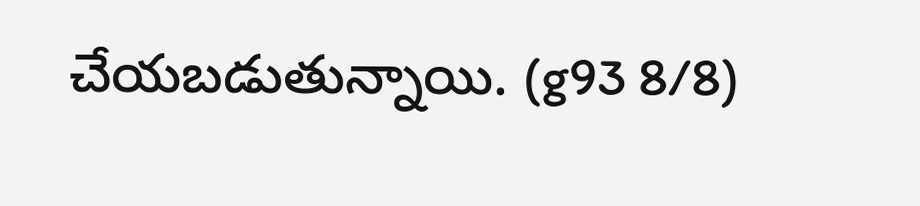చేయబడుతున్నాయి. (g93 8/8)